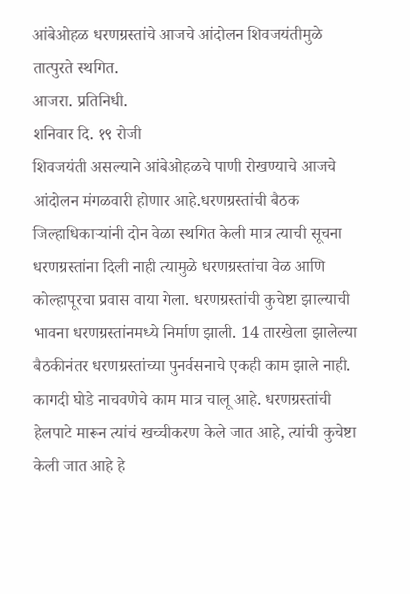आंबेओहळ धरणग्रस्तांचे आजचे आंदोलन शिवजयंतीमुळे तात्पुरते स्थगित.
आजरा. प्रतिनिधी.
शनिवार दि. १९ रोजी
शिवजयंती असल्याने आंबेओहळचे पाणी रोखण्याचे आजचे आंदोलन मंगळवारी होणार आहे.धरणग्रस्तांची बैठक जिल्हाधिकाऱ्यांनी दोन वेळा स्थगित केली मात्र त्याची सूचना धरणग्रस्तांना दिली नाही त्यामुळे धरणग्रस्तांचा वेळ आणि कोल्हापूरचा प्रवास वाया गेला. धरणग्रस्तांची कुचेष्टा झाल्याची भावना धरणग्रस्तांनमध्ये निर्माण झाली. 14 तारखेला झालेल्या बैठकीनंतर धरणग्रस्तांच्या पुनर्वसनाचे एकही काम झाले नाही. कागदी घोडे नाचवणेचे काम मात्र चालू आहे. धरणग्रस्तांची हेलपाटे मारून त्यांचं खच्चीकरण केले जात आहे, त्यांची कुचेष्टा केली जात आहे हे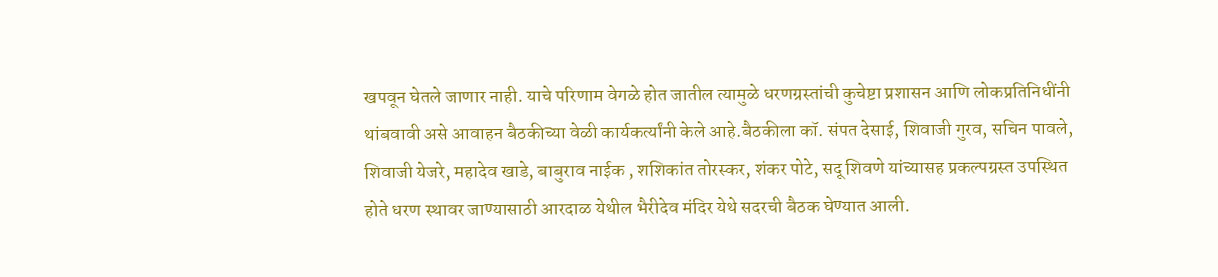खपवून घेतले जाणार नाही. याचे परिणाम वेगळे होत जातील त्यामुळे धरणग्रस्तांची कुचेष्टा प्रशासन आणि लोकप्रतिनिधींनी थांबवावी असे आवाहन बैठकीच्या वेळी कार्यकर्त्यांनी केले आहे.बैठकीला कॉ. संपत देसाई, शिवाजी गुरव, सचिन पावले, शिवाजी येजरे, महादेव खाडे, बाबुराव नाईक , शशिकांत तोरस्कर, शंकर पोटे, सदू शिवणे यांच्यासह प्रकल्पग्रस्त उपस्थित होते धरण स्थावर जाण्यासाठी आरदाळ येथील भैरीदेव मंदिर येथे सदरची बैठक घेण्यात आली.